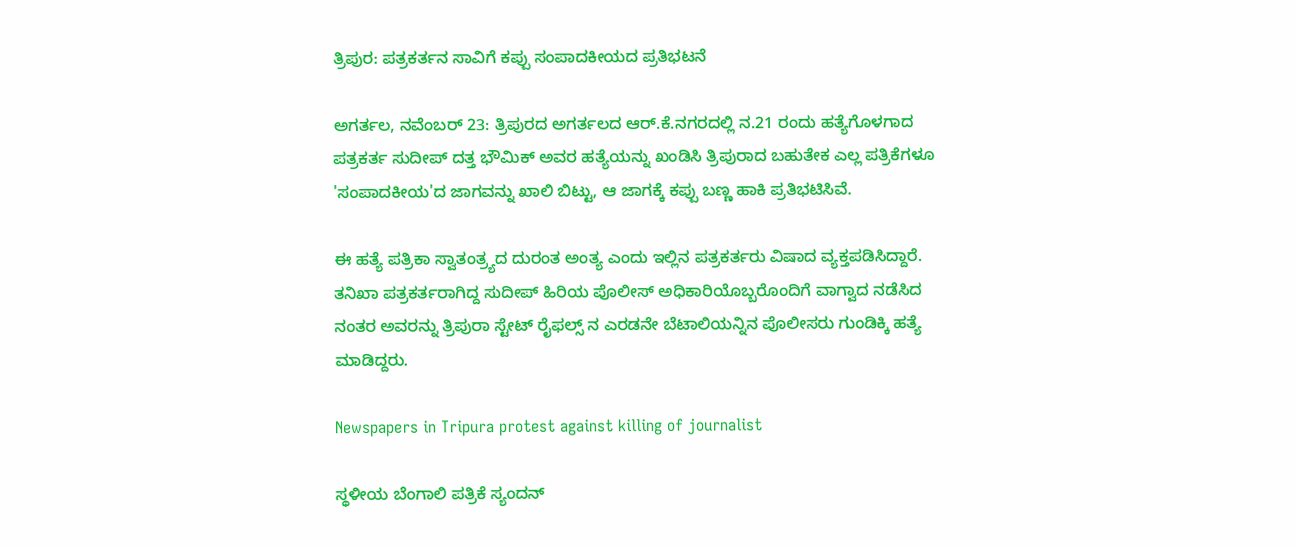ತ್ರಿಪುರ: ಪತ್ರಕರ್ತನ ಸಾವಿಗೆ ಕಪ್ಪು ಸಂಪಾದಕೀಯದ ಪ್ರತಿಭಟನೆ

ಅಗರ್ತಲ, ನವೆಂಬರ್ 23: ತ್ರಿಪುರದ ಅಗರ್ತಲದ ಆರ್.ಕೆ.ನಗರದಲ್ಲಿ ನ.21 ರಂದು ಹತ್ಯೆಗೊಳಗಾದ ಪತ್ರಕರ್ತ ಸುದೀಪ್ ದತ್ತ ಭೌಮಿಕ್ ಅವರ ಹತ್ಯೆಯನ್ನು ಖಂಡಿಸಿ ತ್ರಿಪುರಾದ ಬಹುತೇಕ ಎಲ್ಲ ಪತ್ರಿಕೆಗಳೂ 'ಸಂಪಾದಕೀಯ'ದ ಜಾಗವನ್ನು ಖಾಲಿ ಬಿಟ್ಟು, ಆ ಜಾಗಕ್ಕೆ ಕಪ್ಪು ಬಣ್ಣ ಹಾಕಿ ಪ್ರತಿಭಟಿಸಿವೆ.

ಈ ಹತ್ಯೆ ಪತ್ರಿಕಾ ಸ್ವಾತಂತ್ರ್ಯದ ದುರಂತ ಅಂತ್ಯ ಎಂದು ಇಲ್ಲಿನ ಪತ್ರಕರ್ತರು ವಿಷಾದ ವ್ಯಕ್ತಪಡಿಸಿದ್ದಾರೆ. ತನಿಖಾ ಪತ್ರಕರ್ತರಾಗಿದ್ದ ಸುದೀಪ್ ಹಿರಿಯ ಪೊಲೀಸ್ ಅಧಿಕಾರಿಯೊಬ್ಬರೊಂದಿಗೆ ವಾಗ್ವಾದ ನಡೆಸಿದ ನಂತರ ಅವರನ್ನು ತ್ರಿಪುರಾ ಸ್ಟೇಟ್ ರೈಫಲ್ಸ್ ನ ಎರಡನೇ ಬೆಟಾಲಿಯನ್ನಿನ ಪೊಲೀಸರು ಗುಂಡಿಕ್ಕಿ ಹತ್ಯೆ ಮಾಡಿದ್ದರು.

Newspapers in Tripura protest against killing of journalist

ಸ್ಥಳೀಯ ಬೆಂಗಾಲಿ ಪತ್ರಿಕೆ ಸ್ಯಂದನ್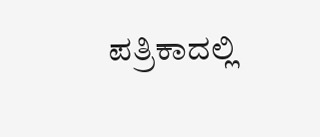ಪತ್ರಿಕಾದಲ್ಲಿ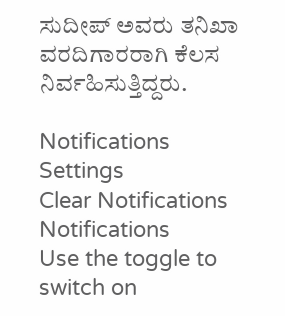ಸುದೀಪ್ ಅವರು ತನಿಖಾ ವರದಿಗಾರರಾಗಿ ಕೆಲಸ ನಿರ್ವಹಿಸುತ್ತಿದ್ದರು.

Notifications
Settings
Clear Notifications
Notifications
Use the toggle to switch on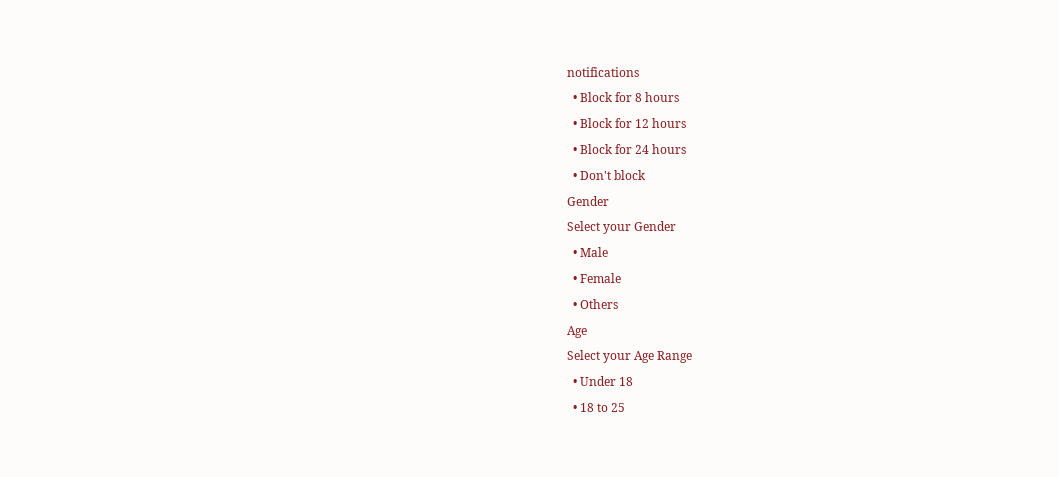notifications
  • Block for 8 hours
  • Block for 12 hours
  • Block for 24 hours
  • Don't block
Gender
Select your Gender
  • Male
  • Female
  • Others
Age
Select your Age Range
  • Under 18
  • 18 to 25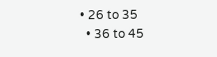• 26 to 35
  • 36 to 45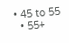• 45 to 55
  • 55+